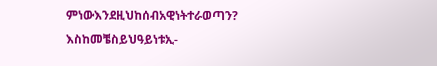ምነውእንደዚህከሰብአዊነትተራወጣን? እስከመቼስይህዓይነቱኢ-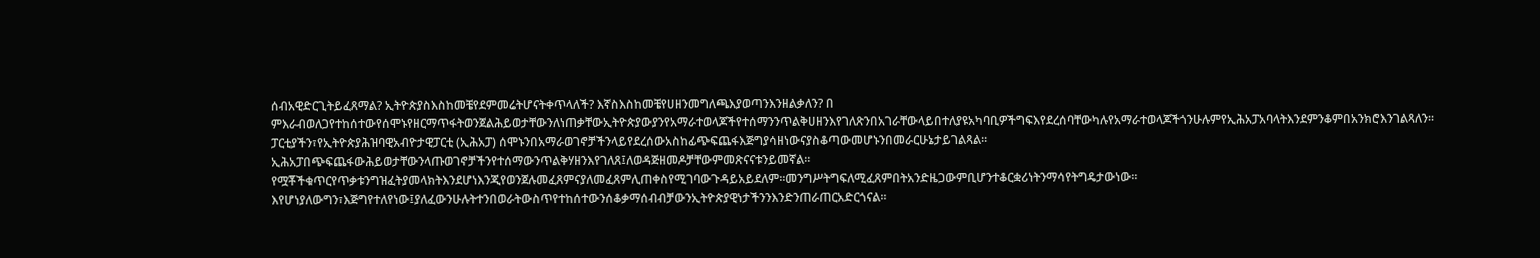ሰብአዊድርጊትይፈጸማል? ኢትዮጵያስእስከመቼየደምመሬትሆናትቀጥላለች? እኛስእስከመቼየሀዘንመግለጫእያወጣንእንዘልቃለን? በ
ምእራብወለጋየተከሰተውየሰሞኑየዘርማጥፋትወንጀልሕይወታቸውንለነጠቃቸውኢትዮጵያውያንየአማራተወላጆችየተሰማንንጥልቅሀዘንእየገለጽንበአገራቸውላይበተለያዩአካባቢዎችግፍእየደረሰባቸውካሉየአማራተወላጆችጎንሁሉምየኢሕአፓአባላትእንደምንቆምበአንክሮእንገልጻለን፡፡ፓርቲያችን፣የኢትዮጵያሕዝባዊአብዮታዊፓርቲ (ኢሕአፓ) ሰሞኑንበአማራወገኖቻችንላይየደረሰውአስከፊጭፍጨፋእጅግያሳዘነውናያስቆጣውመሆኑንበመራርሁኔታይገልጻል። ኢሕአፓበጭፍጨፋውሕይወታቸውንላጡወገኖቻችንየተሰማውንጥልቅሃዘንእየገለጸ፤ለወዳጅዘመዶቻቸውምመጽናናቱንይመኛል።
የሟቾችቁጥርየጥቃቱንግዝፈትያመላክትእንደሆነእንጂየወንጀሉመፈጸምናያለመፈጸምሊጠቀስየሚገባውጉዳይአይደለም፡፡መንግሥትግፍለሚፈጸምበትአንድዜጋውምቢሆንተቆርቋሪነትንማሳየትግዴታውነው፡፡እየሆነያለውግን፣እጅግየተለየነው፤ያለፈውንሁሉትተንበወራትውስጥየተከሰተውንሰቆቃማሰብብቻውንኢትዮጵያዊነታችንንእንድንጠራጠርአድርጎናል፡፡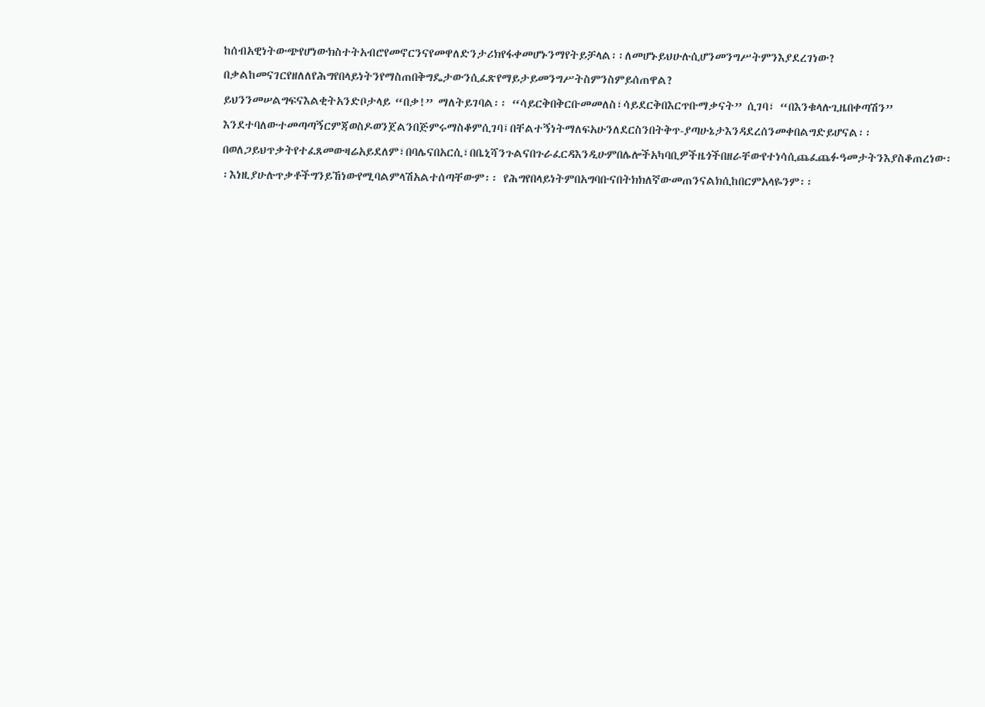ከሰብአዊነትውጭየሆነውክስተትአብሮየመኖርንናየመዋለድንታሪክየፋቀመሆኑንማየትይቻላል፡፡ለመሆኑይህሁሉሲሆንመንግሥትምንእያደረገነው? በቃልከመናገርየዘለለየሕግየበላይነትንየማስጠበቅግዴታውንሲፈጽየማይታይመንግሥትስምንስምይሰጠዋል?
ይህንንመሠልግፍናእልቂትአንድቦታላይ “በቃ!” ማለትይገባል፡፡ “ሳይርቅበቅርቡመመለስ፣ሳይደርቅበእርጥቡማቃናት” ሲገባ፣ “በእንቁላሉጊዜበቀጣሽን” እንደተባለውተመጣጣኝርምጃወስዶወንጀልንበጅምሩማስቆምሲገባ፤በቸልተኝነትማለፍአሁንለደርስንበትቅጥ-ያጣሁኔታእንዳደረሰንመቀበልግድይሆናል፡፡
በወለጋይህጥቃትየተፈጸመውዛሬአይደለም፣በባሌናበአርሲ፣በቤኒሻንጉልናበጉራፈርዳእንዲሁምበሌሎችአካባቢዎችዜጎችበዘራቸውየተነሳሲጨፈጨፉዓመታትንእያስቆጠረነው፡፡እነዚያሁሉጥቃቶችግንይኸነውየሚባልምላሽአልተሰጣቸውም፡፡ የሕግየበላይነትምበአግባቡናበትክክለኛውመጠንናልክሲከበርምአላዬንም፡፡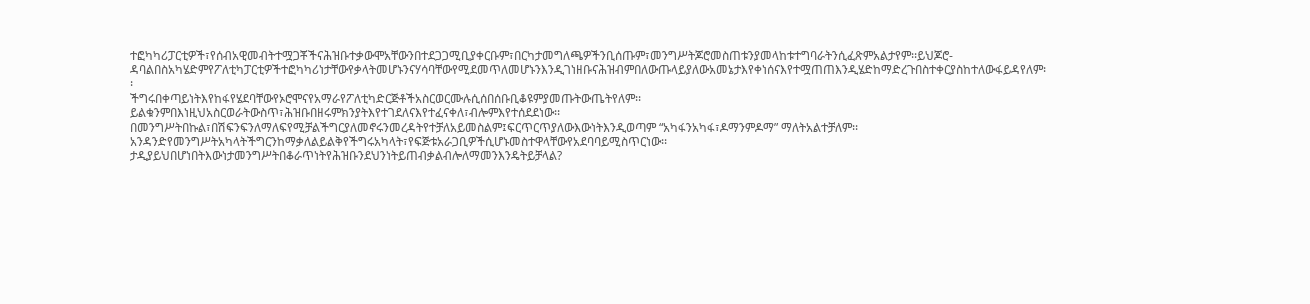ተፎካካሪፓርቲዎች፣የሰብአዊመብትተሟጋቾችናሕዝቡተቃውሞአቸውንበተደጋጋሚቢያቀርቡም፣በርካታመግለጫዎችንቢሰጡም፣መንግሥትጆሮመስጠቱንያመላከቱተግባራትንሲፈጽምአልታየም፡፡ይህጆሮ-ዳባልበስአካሄድምየፖለቲካፓርቲዎችተፎካካሪነታቸውየቃላትመሆኑንናሃሳባቸውየሚደመጥለመሆኑንእንዲገነዘቡናሕዝብምበለውጡላይያለውአመኔታእየቀነሰናእየተሟጠጠእንዲሄድከማድረጉበስተቀርያስከተለውፋይዳየለም፡፡
ችግሩበቀጣይነትእየከፋየሄደባቸውየኦሮሞናየአማራየፖለቲካድርጅቶችአስርወርሙሉሲሰበሰቡቢቆዩምያመጡትውጤትየለም፡፡ይልቁንምበእነዚህአስርወራትውስጥ፣ሕዝቡበዘሩምክንያትእየተገደለናእየተፈናቀለ፣ብሎምእየተሰደደነው፡፡በመንግሥትበኩል፣በሽፍንፍንለማለፍየሚቻልችግርያለመኖሩንመረዳትየተቻለአይመስልም፤ፍርጥርጥያለውእውነትእንዲወጣም “አካፋንአካፋ፣ዶማንምዶማ” ማለትአልተቻለም፡፡
አንዳንድየመንግሥትአካላትችግርንከማቃለልይልቅየችግሩአካላት፣የፍጅቱአራጋቢዎችሲሆኑመስተዋላቸውየአደባባይሚስጥርነው፡፡ታዲያይህበሆነበትእውነታመንግሥትበቆራጥነትየሕዝቡንደህንነትይጠብቃልብሎለማመንእንዴትይቻላል?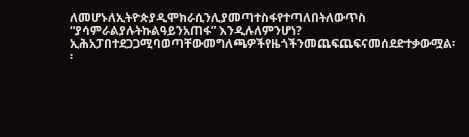ለመሆኑለኢትዮጵያዲሞክራሲንሊያመጣተስፋየተጣለበትለውጥስ “ያሳምራልያሉትኩልዓይንአጠፋ” እንዲሉለምንሆነ?
ኢሕአፓበተደጋጋሚባወጣቸውመግለጫዎችየዜጎችንመጨፍጨፍናመሰደድተቃውሟል፡፡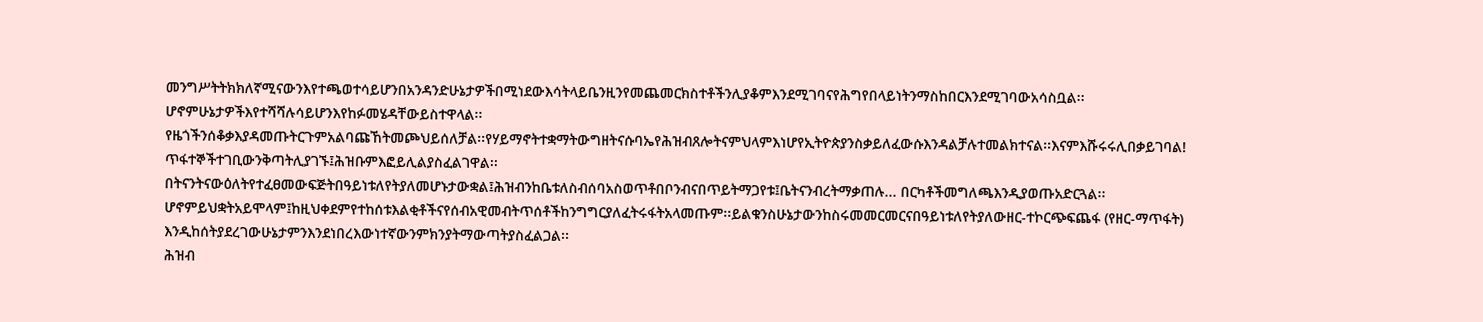መንግሥትትክክለኛሚናውንእየተጫወተሳይሆንበአንዳንድሁኔታዎችበሚነደውእሳትላይቤንዚንየመጨመርክስተቶችንሊያቆምእንደሚገባናየሕግየበላይነትንማስከበርእንደሚገባውአሳስቧል፡፡ሆኖምሁኔታዎችእየተሻሻሉሳይሆንእየከፉመሄዳቸውይስተዋላል፡፡
የዜጎችንሰቆቃእያዳመጡትርጉምአልባጩኸትመጮህይሰለቻል፡፡የሃይማኖትተቋማትውግዘትናሱባኤየሕዝብጸሎትናምህላምእነሆየኢትዮጵያንስቃይለፈውሱእንዳልቻሉተመልክተናል፡፡እናምእሹሩሩሊበቃይገባል! ጥፋተኞችተገቢውንቅጣትሊያገኙ፤ሕዝቡምእፎይሊልያስፈልገዋል፡፡
በትናንትናውዕለትየተፈፀመውፍጅትበዓይነቱለየትያለመሆኑታውቋል፤ሕዝብንከቤቱለስብሰባአስወጥቶበቦንብናበጥይትማጋየቱ፤ቤትናንብረትማቃጠሉ... በርካቶችመግለጫእንዲያወጡአድርጓል፡፡ሆኖምይህቋትአይሞላም፤ከዚህቀደምየተከሰቱእልቂቶችናየሰብአዊመብትጥሰቶችከንግግርያለፈትሩፋትአላመጡም፡፡ይልቁንስሁኔታውንከስሩመመርመርናበዓይነቱለየትያለውዘር-ተኮርጭፍጨፋ (የዘር-ማጥፋት) እንዲከሰትያደረገውሁኔታምንእንደነበረእውነተኛውንምክንያትማውጣትያስፈልጋል፡፡
ሕዝብ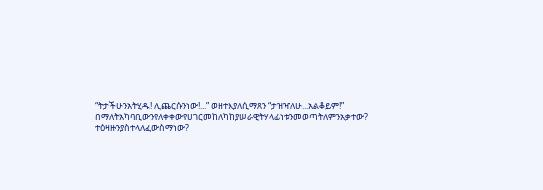“ትታችሁንአትሂዱ! ሊጨርሱንነው!...” ወዘተእያለሲማጸን “ታዝዣለሁ...አልቆይም!” በማለትአካባቢውንየለቀቀውየሀገርመከለካከያሠራዊትሃላፊነቱንመወጣትለምንአቃተው? ተዕዛዙንያስተላለፈውስማነው?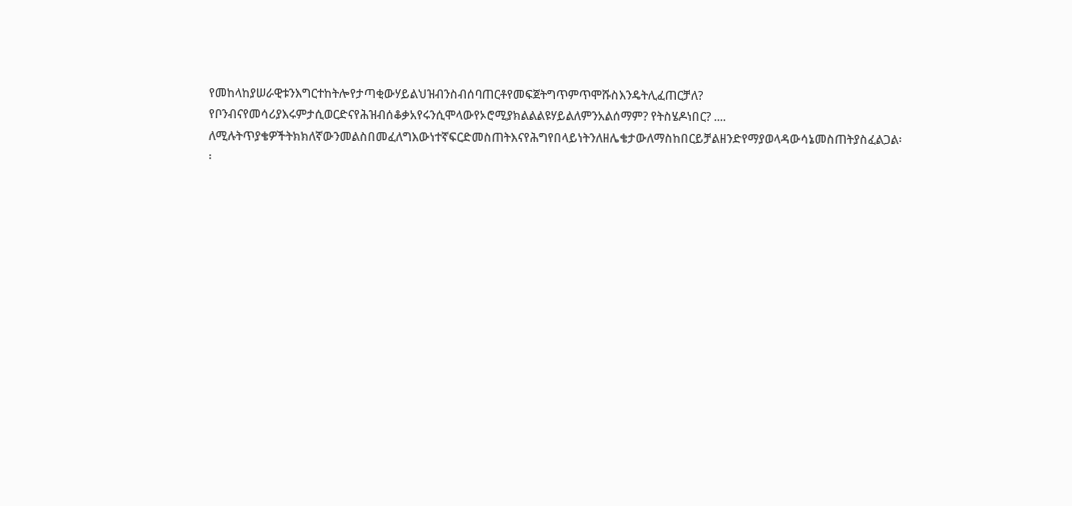የመከላከያሠራዊቱንእግርተከትሎየታጣቂውሃይልህዝብንስብሰባጠርቶየመፍጀትግጥምጥሞሹስእንዴትሊፈጠርቻለ? የቦንብናየመሳሪያእሩምታሲወርድናየሕዝብሰቆቃአየሩንሲሞላውየኦሮሚያክልልልዩሃይልለምንአልሰማም? የትስሄዶነበር? .... ለሚሉትጥያቄዎችትክክለኛውንመልስበመፈለግእውነተኛፍርድመስጠትእናየሕግየበላይነትንለዘሌቄታውለማስከበርይቻልዘንድየማያወላዳውሳኔመስጠትያስፈልጋል፡፡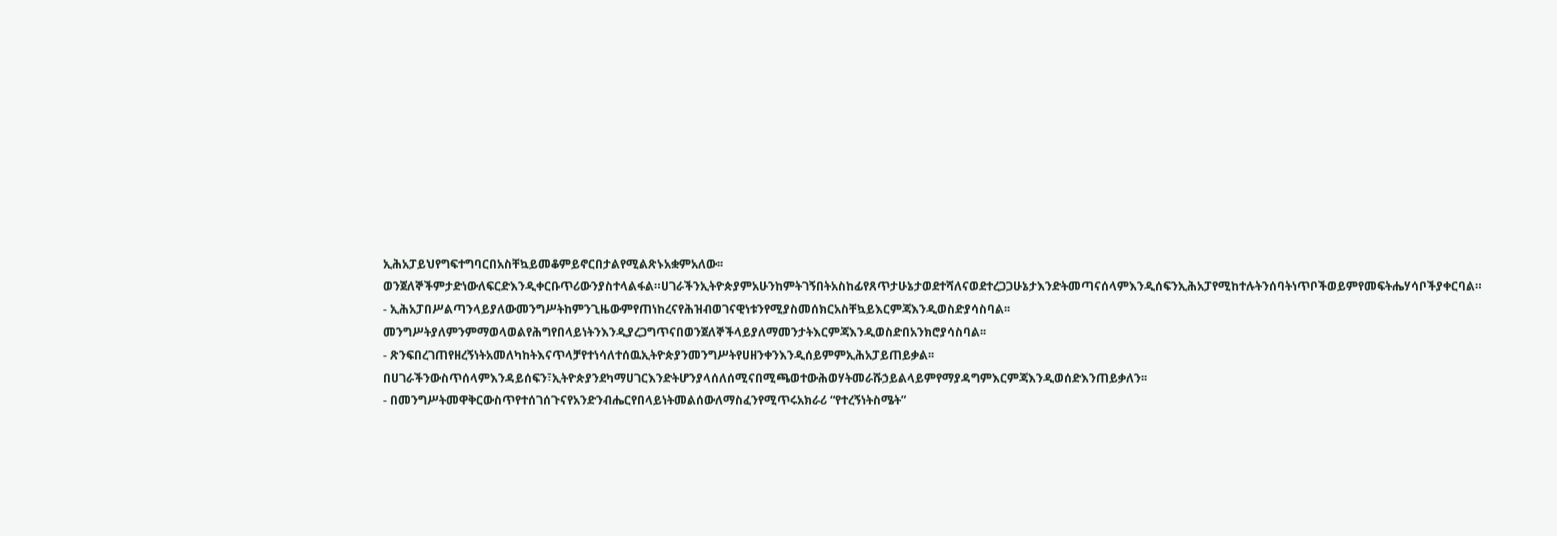ኢሕአፓይህየግፍተግባርበአስቸኳይመቆምይኖርበታልየሚልጽኑአቋምአለው፡፡ወንጀለኞችምታድነውለፍርድእንዲቀርቡጥሪውንያስተላልፋል።ሀገራችንኢትዮጵያምአሁንከምትገኝበትአስከፊየጸጥታሁኔታወደተሻለናወደተረጋጋሁኔታእንድትመጣናሰላምእንዲሰፍንኢሕአፓየሚከተሉትንሰባትነጥቦችወይምየመፍትሔሃሳቦችያቀርባል።
- ኢሕአፓበሥልጣንላይያለውመንግሥትከምንጊዜውምየጠነከረናየሕዝብወገናዊነቱንየሚያስመሰክርአስቸኳይእርምጃእንዲወስድያሳስባል፡፡መንግሥትያለምንምማወላወልየሕግየበላይነትንእንዲያረጋግጥናበወንጀለኞችላይያለማመንታትእርምጃእንዲወስድበአንክሮያሳስባል፡፡
- ጽንፍበረገጠየዘረኝነትአመለካከትእናጥላቻየተነሳለተሰዉኢትዮጵያንመንግሥትየሀዘንቀንእንዲሰይምምኢሕአፓይጠይቃል፡፡በሀገራችንውስጥሰላምእንዳይሰፍን፣ኢትዮጵያንደካማሀገርእንድትሆንያላሰለሰሚናበሚጫወተውሕወሃትመራሹኃይልላይምየማያዳግምእርምጃእንዲወሰድእንጠይቃለን፡፡
- በመንግሥትመዋቅርውስጥየተሰገሰጉናየአንድንብሔርየበላይነትመልሰውለማስፈንየሚጥሩአክራሪ “የተረኝነትስሜት”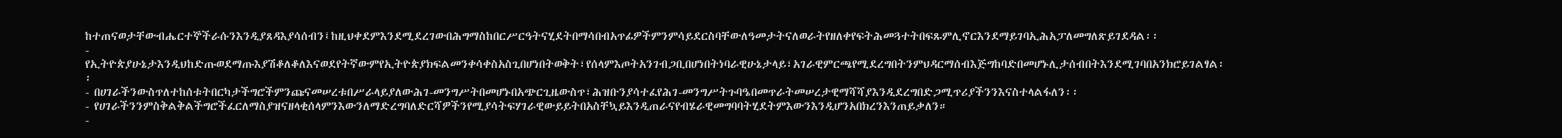ከተጠናወታቸውብሔርተኞችራሱንእንዲያጸዳእያሳሰብን፤ከዚህቀደምእንደሚደረገውበሕግማስከበርሥርዓትናሂደትበማሳበብአጥፊዎችምንምሳይደርስባቸውለዓመታትናለወራትየዘለቀየፍትሕመጓተትበፍጹምሊኖርእንደማይገባኢሕአፓለመግለጽይገደዳል፡፡
- የኢትዮጵያሁኔታእንዲህከድጡወደማጡእያሽቆለቆለእናወደየትኛውምየኢትዮጵያክፍልመንቀሳቀስአስጊበሆነበትወቅት፣የሰላምእጦትአንገብጋቢበሆነበትነባራዊሁኔታላይ፣አገራዊምርጫየሚደረግበትንምህዳርማሰብእጅግከባድበመሆኑሊታሰብበትእንደሚገባበአንክሮይገልፃል፡፡
- በሀገራችንውስጥለተከሰቱትበርካታችግሮችምንጩናመሠረቱበሥራላይያለውሕገ-መንግሥትበመሆኑበአጭርጊዜውስጥ፣ሕዝቡንያሳተፈየሕገ-መንግሥትጉባዔበመጥራትመሠረታዊማሻሻያእንዲደረግበድጋሚጥሪያችንንእናስተላልፋለን፡፡
- የሀገራችንንምስቅልቅልችግሮችፈርለማስያዝናዘላቂሰላምንእውንለማድረግባለድርሻዎችንየሚያሳትፍሃገራዊውይይትበአስቸኳይእንዲጠራናየብሄራዊመግባባትሂደትምእውንእንዲሆንአበክረንእንጠይቃለን።
-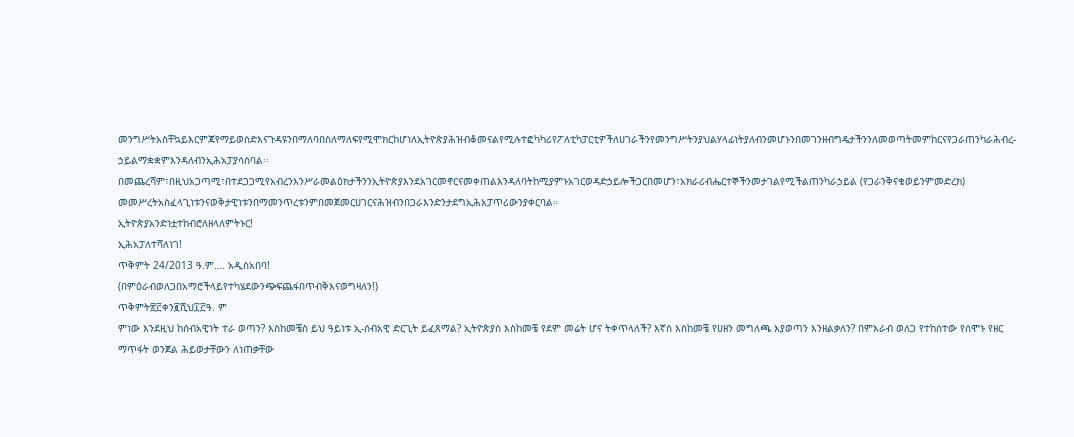መንግሥትአስቸኳይእርምጃየማይወስድእናጉዳዩንበማለባበስለማለፍየሚሞክርከሆነለኢትዮጵያሕዝብቆመናልየሚሉተፎካካሪየፖለቲካፓርቲዎችለሀገራችንየመንግሥትንያህልሃላፊነትያለብንመሆኑንበመገንዘብግዴታችንንለመወጣትመምከርናየጋራጠንካራሕብረ-ኃይልማቋቋምእንዳለብንኢሕአፓያሳስባል፡፡
በመጨረሻም፣በዚህአጋጣሚ፣በተደጋጋሚየአብረንእንሥራመልዕክታችንንኢትዮጵያእንደአገርመኖርናመቀጠልእንዳለባትከሚያምኑአገርወዳድኃይሎችጋርበመሆን፣አክራሪብሔርተኞችንመታገልየሚችልጠንካራኃይል (የጋራንቅናቄወይንምመድረክ) መመሥረትአስፈላጊነቱንናወቅታዊነቱንበማመንጥረቱንምበመጀመርሀገርናሕዝብንበጋራእንድንታደግኢሕአፓጥሪውንያቀርባል።
ኢትዮጵያአንድነቷተከብሮለዘላለምትኑር!
ኢሕአፓለተሻለነገ!
ጥቅምት 24/2013 ዓ.ም…. አዲስአበባ!
(በምዕራብወለጋበአማሮችላይየተካሄደውንጭፍጨፋበጥብቅእናወግዛለን!)
ጥቅምት፳፫ቀን፪ሺህ፲፫ዓ. ም
ምነው እንደዚህ ከሰብአዊነት ተራ ወጣን? እስከመቼስ ይህ ዓይነቱ ኢ-ሰብአዊ ድርጊት ይፈጸማል? ኢትዮጵያስ እስከመቼ የደም መሬት ሆና ትቀጥላለች? እኛስ እስከመቼ የሀዘን መግለጫ እያወጣን እንዘልቃለን? በምእራብ ወለጋ የተከሰተው የሰሞኑ የዘር ማጥፋት ወንጀል ሕይወታቸውን ለነጠቃቸው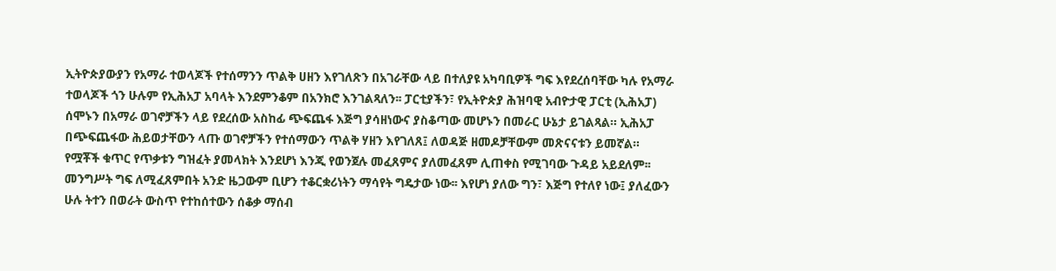ኢትዮጵያውያን የአማራ ተወላጆች የተሰማንን ጥልቅ ሀዘን እየገለጽን በአገራቸው ላይ በተለያዩ አካባቢዎች ግፍ እየደረሰባቸው ካሉ የአማራ ተወላጆች ጎን ሁሉም የኢሕአፓ አባላት እንደምንቆም በአንክሮ እንገልጻለን፡፡ ፓርቲያችን፣ የኢትዮጵያ ሕዝባዊ አብዮታዊ ፓርቲ (ኢሕአፓ) ሰሞኑን በአማራ ወገኖቻችን ላይ የደረሰው አስከፊ ጭፍጨፋ እጅግ ያሳዘነውና ያስቆጣው መሆኑን በመራር ሁኔታ ይገልጻል። ኢሕአፓ በጭፍጨፋው ሕይወታቸውን ላጡ ወገኖቻችን የተሰማውን ጥልቅ ሃዘን እየገለጸ፤ ለወዳጅ ዘመዶቻቸውም መጽናናቱን ይመኛል።
የሟቾች ቁጥር የጥቃቱን ግዝፈት ያመላክት እንደሆነ እንጂ የወንጀሉ መፈጸምና ያለመፈጸም ሊጠቀስ የሚገባው ጉዳይ አይደለም፡፡ መንግሥት ግፍ ለሚፈጸምበት አንድ ዜጋውም ቢሆን ተቆርቋሪነትን ማሳየት ግዴታው ነው፡፡ እየሆነ ያለው ግን፣ እጅግ የተለየ ነው፤ ያለፈውን ሁሉ ትተን በወራት ውስጥ የተከሰተውን ሰቆቃ ማሰብ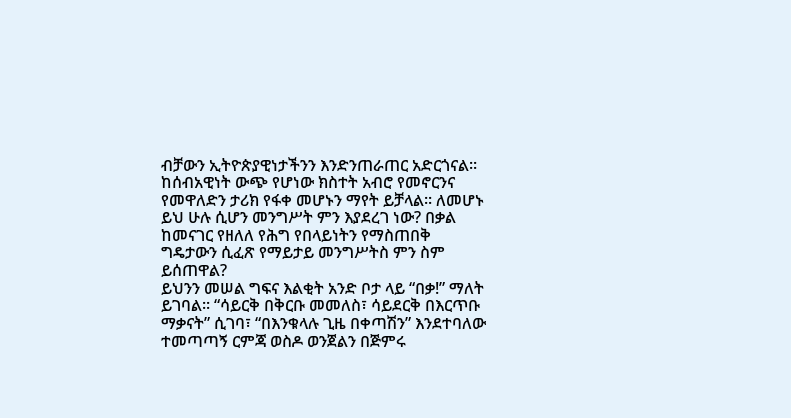ብቻውን ኢትዮጵያዊነታችንን እንድንጠራጠር አድርጎናል፡፡ ከሰብአዊነት ውጭ የሆነው ክስተት አብሮ የመኖርንና የመዋለድን ታሪክ የፋቀ መሆኑን ማየት ይቻላል፡፡ ለመሆኑ ይህ ሁሉ ሲሆን መንግሥት ምን እያደረገ ነው? በቃል ከመናገር የዘለለ የሕግ የበላይነትን የማስጠበቅ ግዴታውን ሲፈጽ የማይታይ መንግሥትስ ምን ስም ይሰጠዋል?
ይህንን መሠል ግፍና እልቂት አንድ ቦታ ላይ “በቃ!” ማለት ይገባል፡፡ “ሳይርቅ በቅርቡ መመለስ፣ ሳይደርቅ በእርጥቡ ማቃናት” ሲገባ፣ “በእንቁላሉ ጊዜ በቀጣሽን” እንደተባለው ተመጣጣኝ ርምጃ ወስዶ ወንጀልን በጅምሩ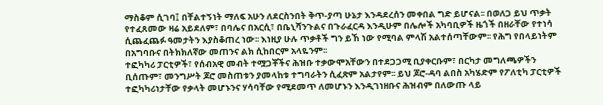ማስቆም ሲገባ፤ በቸልተኝነት ማለፍ አሁን ለደርስንበት ቅጥ-ያጣ ሁኔታ እንዳደረሰን መቀበል ግድ ይሆናል፡፡ በወለጋ ይህ ጥቃት የተፈጸመው ዛሬ አይደለም፣ በባሌና በአርሲ፣ በቤኒሻንጉልና በጉራፈርዳ እንዲሁም በሌሎች አካባቢዎች ዜጎች በዘራቸው የተነሳ ሲጨፈጨፉ ዓመታትን እያስቆጠረ ነው፡፡ እነዚያ ሁሉ ጥቃቶች ግን ይኸ ነው የሚባል ምላሽ አልተሰጣቸውም፡፡ የሕግ የበላይነትም በአግባቡና በትክክለኛው መጠንና ልክ ሲከበርም አላዬንም፡፡
ተፎካካሪ ፓርቲዎች፣ የሰብአዊ መብት ተሟጋቾችና ሕዝቡ ተቃውሞአቸውን በተደጋጋሚ ቢያቀርቡም፣ በርካታ መግለጫዎችን ቢሰጡም፣ መንግሥት ጆሮ መስጠቱን ያመላከቱ ተግባራትን ሲፈጽም አልታየም፡፡ ይህ ጆሮ-ዳባ ልበስ አካሄድም የፖለቲካ ፓርቲዎች ተፎካካሪነታቸው የቃላት መሆኑንና ሃሳባቸው የሚደመጥ ለመሆኑን እንዲገነዘቡና ሕዝብም በለውጡ ላይ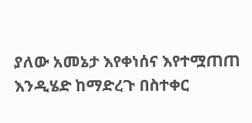ያለው አመኔታ እየቀነሰና እየተሟጠጠ እንዲሄድ ከማድረጉ በስተቀር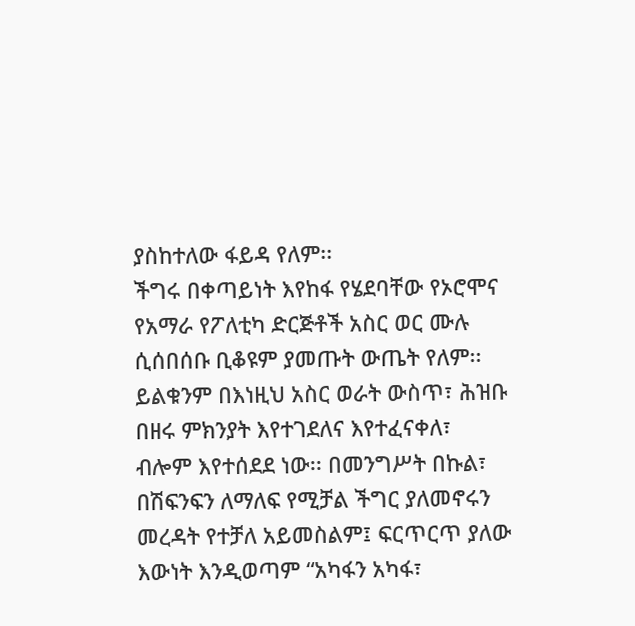ያስከተለው ፋይዳ የለም፡፡
ችግሩ በቀጣይነት እየከፋ የሄደባቸው የኦሮሞና የአማራ የፖለቲካ ድርጅቶች አስር ወር ሙሉ ሲሰበሰቡ ቢቆዩም ያመጡት ውጤት የለም፡፡ ይልቁንም በእነዚህ አስር ወራት ውስጥ፣ ሕዝቡ በዘሩ ምክንያት እየተገደለና እየተፈናቀለ፣ ብሎም እየተሰደደ ነው፡፡ በመንግሥት በኩል፣ በሽፍንፍን ለማለፍ የሚቻል ችግር ያለመኖሩን መረዳት የተቻለ አይመስልም፤ ፍርጥርጥ ያለው እውነት እንዲወጣም “አካፋን አካፋ፣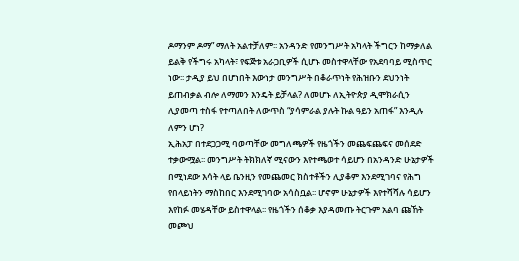ዶማንም ዶማ” ማለት አልተቻለም፡፡ አንዳንድ የመንግሥት አካላት ችግርን ከማቃለል ይልቅ የችግሩ አካላት፣ የፍጅቱ አራጋቢዎች ሲሆኑ መስተዋላቸው የአደባባይ ሚስጥር ነው፡፡ ታዲያ ይህ በሆነበት እውነታ መንግሥት በቆራጥነት የሕዝቡን ደህንነት ይጠብቃል ብሎ ለማመን እንዴት ይቻላል? ለመሆኑ ለኢትዮጵያ ዲሞክራሲን ሊያመጣ ተስፋ የተጣለበት ለውጥስ “ያሳምራል ያሉት ኩል ዓይን አጠፋ” እንዲሉ ለምን ሆነ?
ኢሕአፓ በተደጋጋሚ ባወጣቸው መግለጫዎች የዜጎችን መጨፍጨፍና መሰደድ ተቃውሟል፡፡ መንግሥት ትክክለኛ ሚናውን እየተጫወተ ሳይሆን በአንዳንድ ሁኔታዎች በሚነደው እሳት ላይ ቤንዚን የመጨመር ክስተቶችን ሊያቆም እንደሚገባና የሕግ የበላይነትን ማስከበር እንደሚገባው አሳስቧል፡፡ ሆኖም ሁኔታዎች እየተሻሻሉ ሳይሆን እየከፉ መሄዳቸው ይስተዋላል፡፡ የዜጎችን ሰቆቃ እያዳመጡ ትርጉም አልባ ጩኸት መጮህ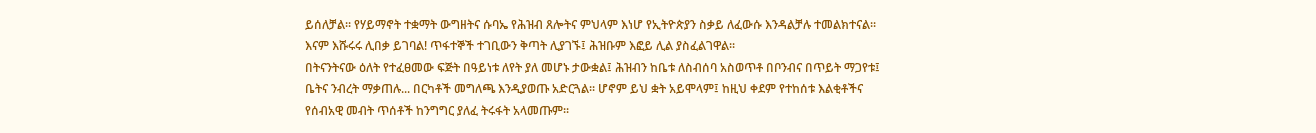ይሰለቻል፡፡ የሃይማኖት ተቋማት ውግዘትና ሱባኤ የሕዝብ ጸሎትና ምህላም እነሆ የኢትዮጵያን ስቃይ ለፈውሱ እንዳልቻሉ ተመልክተናል፡፡ እናም እሹሩሩ ሊበቃ ይገባል! ጥፋተኞች ተገቢውን ቅጣት ሊያገኙ፤ ሕዝቡም እፎይ ሊል ያስፈልገዋል፡፡
በትናንትናው ዕለት የተፈፀመው ፍጅት በዓይነቱ ለየት ያለ መሆኑ ታውቋል፤ ሕዝብን ከቤቱ ለስብሰባ አስወጥቶ በቦንብና በጥይት ማጋየቱ፤ ቤትና ንብረት ማቃጠሉ... በርካቶች መግለጫ እንዲያወጡ አድርጓል፡፡ ሆኖም ይህ ቋት አይሞላም፤ ከዚህ ቀደም የተከሰቱ እልቂቶችና የሰብአዊ መብት ጥሰቶች ከንግግር ያለፈ ትሩፋት አላመጡም፡፡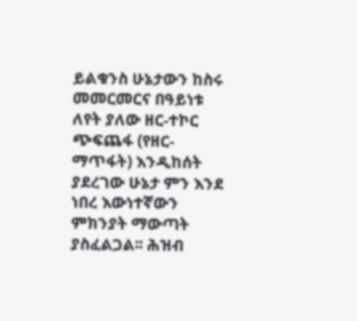ይልቁንስ ሁኔታውን ከስሩ መመርመርና በዓይነቱ ለየት ያለው ዘር-ተኮር ጭፍጨፋ (የዘር-ማጥፋት) እንዲከሰት ያደረገው ሁኔታ ምን እንደ ነበረ እውነተኛውን ምክንያት ማውጣት ያስፈልጋል፡፡ ሕዝብ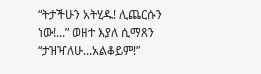“ትታችሁን አትሂዱ! ሊጨርሱን ነው!...” ወዘተ እያለ ሲማጸን “ታዝዣለሁ...አልቆይም!”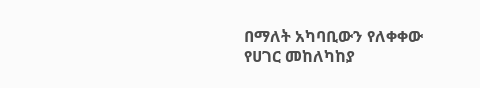በማለት አካባቢውን የለቀቀው የሀገር መከለካከያ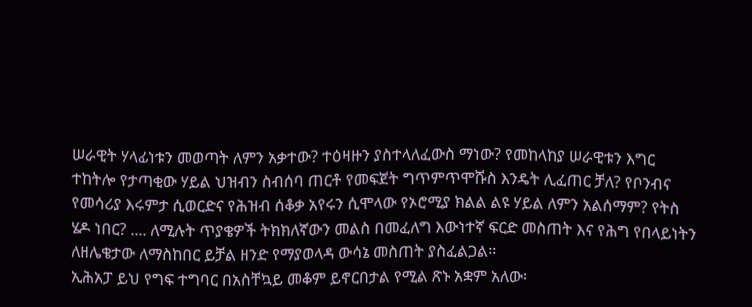ሠራዊት ሃላፊነቱን መወጣት ለምን አቃተው? ተዕዛዙን ያስተላለፈውስ ማነው? የመከላከያ ሠራዊቱን እግር ተከትሎ የታጣቂው ሃይል ህዝብን ስብሰባ ጠርቶ የመፍጀት ግጥምጥሞሹስ እንዴት ሊፈጠር ቻለ? የቦንብና የመሳሪያ እሩምታ ሲወርድና የሕዝብ ሰቆቃ አየሩን ሲሞላው የኦሮሚያ ክልል ልዩ ሃይል ለምን አልሰማም? የትስ ሄዶ ነበር? .... ለሚሉት ጥያቄዎች ትክክለኛውን መልስ በመፈለግ እውነተኛ ፍርድ መስጠት እና የሕግ የበላይነትን ለዘሌቄታው ለማስከበር ይቻል ዘንድ የማያወላዳ ውሳኔ መስጠት ያስፈልጋል፡፡
ኢሕአፓ ይህ የግፍ ተግባር በአስቸኳይ መቆም ይኖርበታል የሚል ጽኑ አቋም አለው፡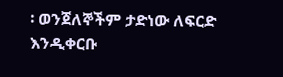፡ ወንጀለኞችም ታድነው ለፍርድ እንዲቀርቡ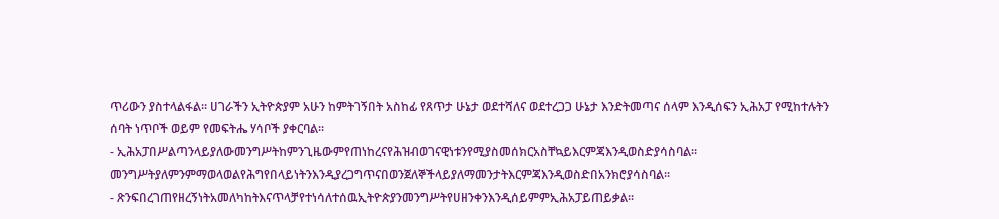ጥሪውን ያስተላልፋል። ሀገራችን ኢትዮጵያም አሁን ከምትገኝበት አስከፊ የጸጥታ ሁኔታ ወደተሻለና ወደተረጋጋ ሁኔታ እንድትመጣና ሰላም እንዲሰፍን ኢሕአፓ የሚከተሉትን ሰባት ነጥቦች ወይም የመፍትሔ ሃሳቦች ያቀርባል።
- ኢሕአፓበሥልጣንላይያለውመንግሥትከምንጊዜውምየጠነከረናየሕዝብወገናዊነቱንየሚያስመሰክርአስቸኳይእርምጃእንዲወስድያሳስባል፡፡መንግሥትያለምንምማወላወልየሕግየበላይነትንእንዲያረጋግጥናበወንጀለኞችላይያለማመንታትእርምጃእንዲወስድበአንክሮያሳስባል፡፡
- ጽንፍበረገጠየዘረኝነትአመለካከትእናጥላቻየተነሳለተሰዉኢትዮጵያንመንግሥትየሀዘንቀንእንዲሰይምምኢሕአፓይጠይቃል፡፡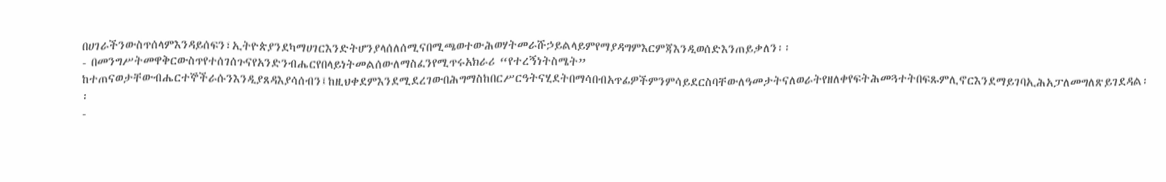በሀገራችንውስጥሰላምእንዳይሰፍን፣ኢትዮጵያንደካማሀገርእንድትሆንያላሰለሰሚናበሚጫወተውሕወሃትመራሹኃይልላይምየማያዳግምእርምጃእንዲወሰድእንጠይቃለን፡፡
- በመንግሥትመዋቅርውስጥየተሰገሰጉናየአንድንብሔርየበላይነትመልሰውለማስፈንየሚጥሩአክራሪ “የተረኝነትስሜት” ከተጠናወታቸውብሔርተኞችራሱንእንዲያጸዳእያሳሰብን፤ከዚህቀደምእንደሚደረገውበሕግማስከበርሥርዓትናሂደትበማሳበብአጥፊዎችምንምሳይደርስባቸውለዓመታትናለወራትየዘለቀየፍትሕመጓተትበፍጹምሊኖርእንደማይገባኢሕአፓለመግለጽይገደዳል፡፡
-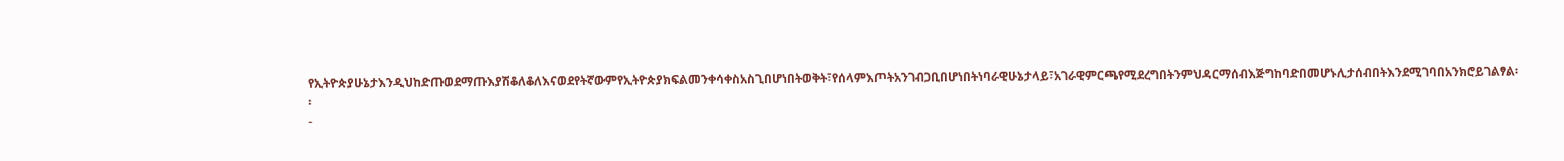የኢትዮጵያሁኔታእንዲህከድጡወደማጡእያሽቆለቆለእናወደየትኛውምየኢትዮጵያክፍልመንቀሳቀስአስጊበሆነበትወቅት፣የሰላምእጦትአንገብጋቢበሆነበትነባራዊሁኔታላይ፣አገራዊምርጫየሚደረግበትንምህዳርማሰብእጅግከባድበመሆኑሊታሰብበትእንደሚገባበአንክሮይገልፃል፡፡
-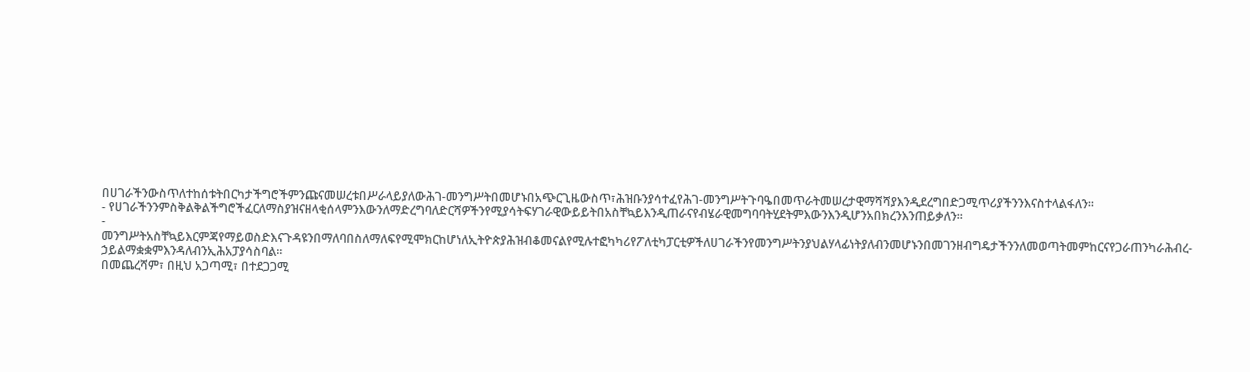በሀገራችንውስጥለተከሰቱትበርካታችግሮችምንጩናመሠረቱበሥራላይያለውሕገ-መንግሥትበመሆኑበአጭርጊዜውስጥ፣ሕዝቡንያሳተፈየሕገ-መንግሥትጉባዔበመጥራትመሠረታዊማሻሻያእንዲደረግበድጋሚጥሪያችንንእናስተላልፋለን፡፡
- የሀገራችንንምስቅልቅልችግሮችፈርለማስያዝናዘላቂሰላምንእውንለማድረግባለድርሻዎችንየሚያሳትፍሃገራዊውይይትበአስቸኳይእንዲጠራናየብሄራዊመግባባትሂደትምእውንእንዲሆንአበክረንእንጠይቃለን።
- መንግሥትአስቸኳይእርምጃየማይወስድእናጉዳዩንበማለባበስለማለፍየሚሞክርከሆነለኢትዮጵያሕዝብቆመናልየሚሉተፎካካሪየፖለቲካፓርቲዎችለሀገራችንየመንግሥትንያህልሃላፊነትያለብንመሆኑንበመገንዘብግዴታችንንለመወጣትመምከርናየጋራጠንካራሕብረ-ኃይልማቋቋምእንዳለብንኢሕአፓያሳስባል፡፡
በመጨረሻም፣ በዚህ አጋጣሚ፣ በተደጋጋሚ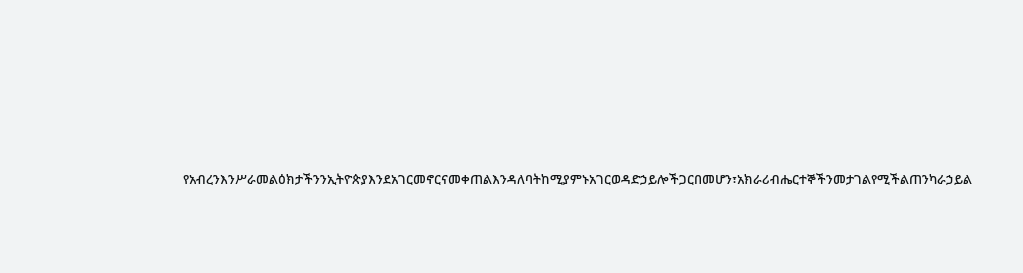የአብረንእንሥራመልዕክታችንንኢትዮጵያእንደአገርመኖርናመቀጠልእንዳለባትከሚያምኑአገርወዳድኃይሎችጋርበመሆን፣አክራሪብሔርተኞችንመታገልየሚችልጠንካራኃይል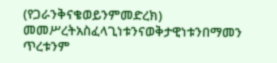(የጋራንቅናቄወይንምመድረክ) መመሥረትአስፈላጊነቱንናወቅታዊነቱንበማመን ጥረቱንም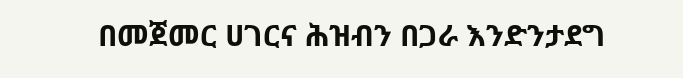በመጀመር ሀገርና ሕዝብን በጋራ እንድንታደግ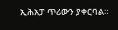ኢሕአፓ ጥሪውን ያቀርባል።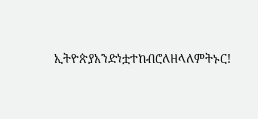ኢትዮጵያአንድነቷተከብሮለዘላለምትኑር!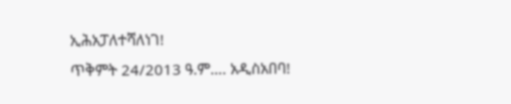ኢሕአፓለተሻለነገ!
ጥቅምት 24/2013 ዓ.ም…. አዲስአበባ!